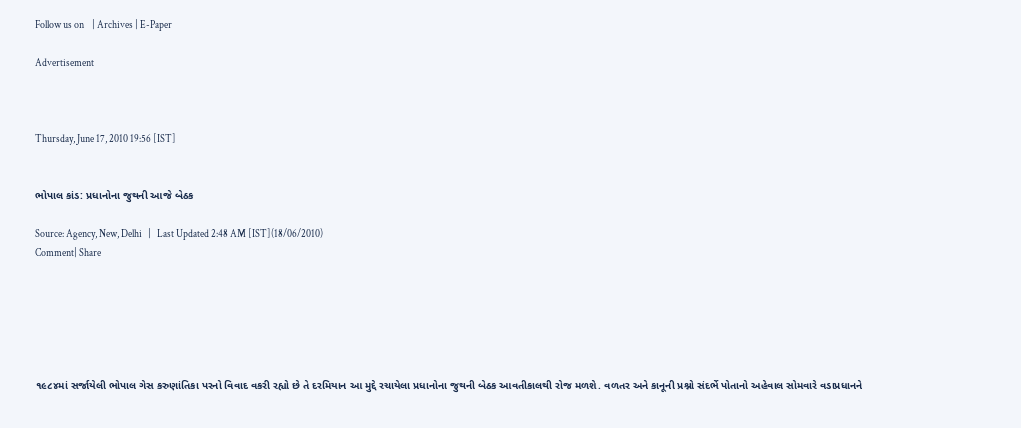Follow us on    | Archives | E-Paper

Advertisement



Thursday, June 17, 2010 19:56 [IST]


ભોપાલ કાંડ: પ્રધાનોના જુથની આજે બેઠક

Source: Agency, New, Delhi   |   Last Updated 2:48 AM [IST](18/06/2010)
Comment| Share






૧૯૮૪માં સર્જાયેલી ભોપાલ ગેસ કરુણાંતિકા પરનો વિવાદ વકરી રહ્યો છે તે દરમિયાન આ મુદ્દે રચાયેલા પ્રધાનોના જુથની બેઠક આવતીકાલથી રોજ મળશે. વળતર અને કાનૂની પ્રશ્નો સંદર્ભે પોતાનો અહેવાલ સોમવારે વડાપ્રધાનને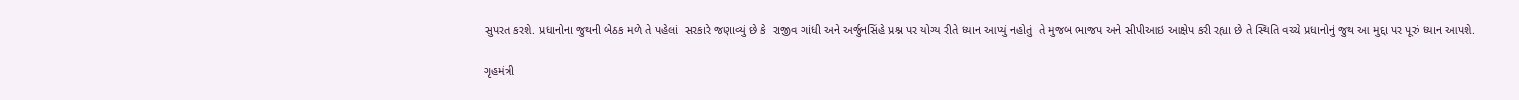સુપરત કરશે. પ્રધાનોના જુથની બેઠક મળે તે પહેલાં  સરકારે જણાવ્યું છે કે  રાજીવ ગાંધી અને અર્જુનસિંહે પ્રશ્ન પર યોગ્ય રીતે ધ્યાન આપ્યું નહોતું  તે મુજબ ભાજપ અને સીપીઆઇ આક્ષેપ કરી રહ્યા છે તે સ્થિતિ વચ્ચે પ્રધાનોનું જુથ આ મુદ્દા પર પૂરું ધ્યાન આપશે.

ગૃહમંત્રી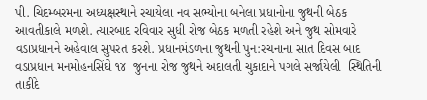પી. ચિદમ્બરમના અધ્યક્ષસ્થાને રચાયેલા નવ સભ્યોના બનેલા પ્રધાનોના જુથની બેઠક આવતીકાલે મળશે. ત્યારબાદ રવિવાર સુધી રોજ બેઠક મળતી રહેશે અને જુથ સોમવારે વડાપ્રધાનને અહેવાલ સુપરત કરશે. પ્રધાનમંડળના જુથની પુન:રચનાના સાત દિવસ બાદ વડાપ્રધાન મનમોહનસિંઘે ૧૪  જુનના રોજ જુથને અદાલતી ચુકાદાને પગલે સર્જાયેલી  સ્થિતિની  તાકીદે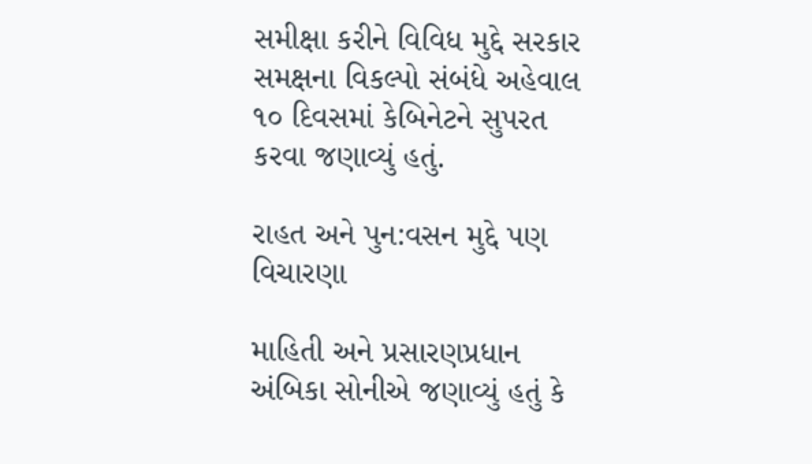સમીક્ષા કરીને વિવિધ મુદ્દે સરકાર સમક્ષના વિકલ્પો સંબંધે અહેવાલ ૧૦ દિવસમાં કેબિનેટને સુપરત કરવા જણાવ્યું હતું.

રાહત અને પુન:વસન મુદ્દે પણ વિચારણા

માહિતી અને પ્રસારણપ્રધાન અંબિકા સોનીએ જણાવ્યું હતું કે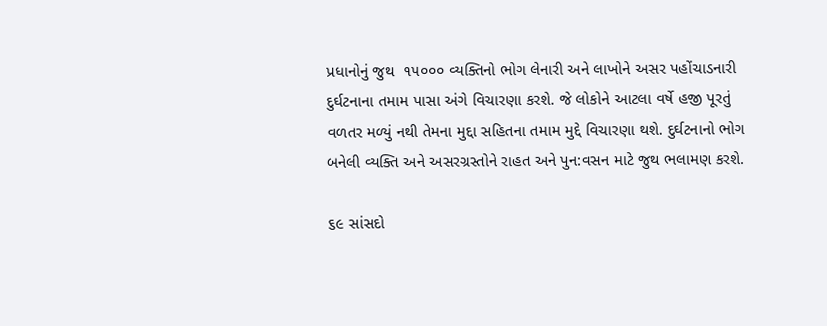પ્રધાનોનું જુથ  ૧૫૦૦૦ વ્યક્તિનો ભોગ લેનારી અને લાખોને અસર પહોંચાડનારી દુર્ઘટનાના તમામ પાસા અંગે વિચારણા કરશે. જે લોકોને આટલા વર્ષે હજી પૂરતું વળતર મળ્યું નથી તેમના મુદ્દા સહિતના તમામ મુદ્દે વિચારણા થશે. દુર્ઘટનાનો ભોગ બનેલી વ્યક્તિ અને અસરગ્રસ્તોને રાહત અને પુન:વસન માટે જુથ ભલામણ કરશે.

૬૯ સાંસદો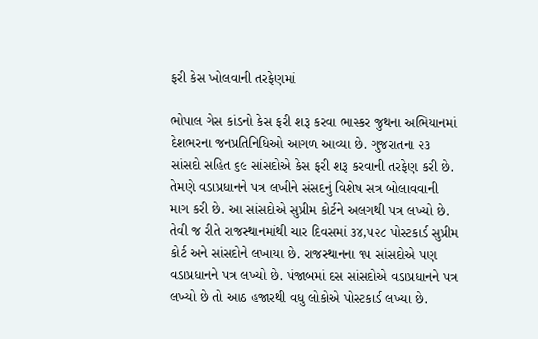ફરી કેસ ખોલવાની તરફેણમાં

ભોપાલ ગેસ કાંડનો કેસ ફરી શરૂ કરવા ભાસ્કર જુથના અભિયાનમાં દેશભરના જનપ્રતિનિધિઓ આગળ આવ્યા છે. ગુજરાતના ૨૩ સાંસદો સહિત ૬૯ સાંસદોએ કેસ ફરી શરૂ કરવાની તરફેણ કરી છે. તેમણે વડાપ્રધાનને પત્ર લખીને સંસદનું વિશેષ સત્ર બોલાવવાની માગ કરી છે. આ સાંસદોએ સુપ્રીમ કોર્ટને અલગથી પત્ર લખ્યો છે. તેવી જ રીતે રાજસ્થાનમાંથી ચાર દિવસમાં ૩૪,૫૨૮ પોસ્ટકાર્ડ સુપ્રીમ કોર્ટ અને સાંસદોને લખાયા છે. રાજસ્થાનના ૧૫ સાંસદોએ પણ વડાપ્રધાનને પત્ર લખ્યો છે. પંજાબમાં દસ સાંસદોએ વડાપ્રધાનને પત્ર લખ્યો છે તો આઠ હજારથી વધુ લોકોએ પોસ્ટકાર્ડ લખ્યા છે.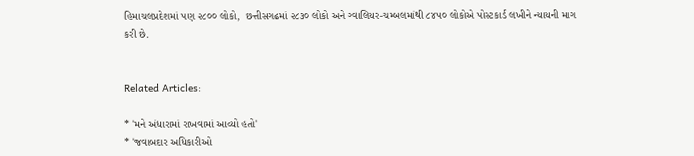હિમાચલપ્રદેશમાં પણ ૨૮૦૦ લોકો,  છત્તીસગઢમાં ૨૮૩૦ લોકો અને ગ્વાલિયર-ચમ્બલમાંથી ૮૪૫૦ લોકોએ પોસ્ટકાર્ડ લખીને ન્યાયની માગ કરી છે.


Related Articles:

* 'મને અંધારામાં રાખવામાં આવ્યો હતો'
* 'જવાબદાર અધિકારીઓ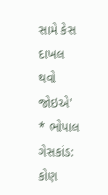સામે કેસ દાખલ થવો જોઇએ'
* ભોપાલ ગેસકાંડ: કોણ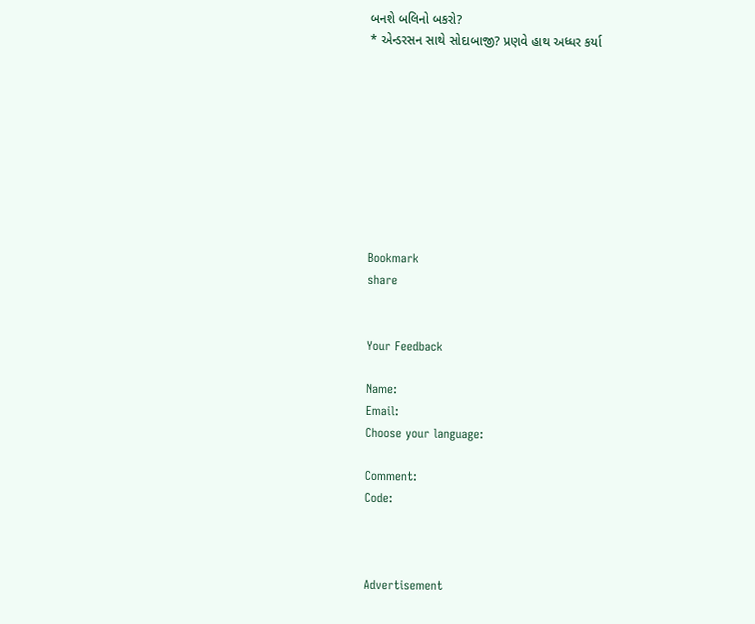બનશે બલિનો બકરો?
* એન્ડરસન સાથે સોદાબાજી? પ્રણવે હાથ અધ્ધર કર્યા









Bookmark
share


Your Feedback

Name:
Email:
Choose your language:

Comment:
Code:



Advertisement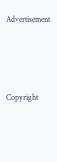Advertisement




Copyright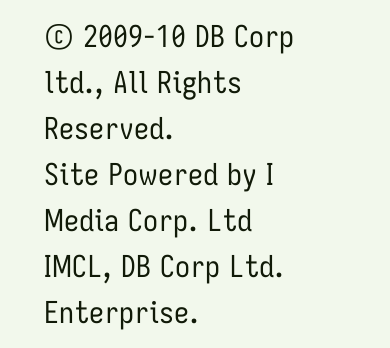© 2009-10 DB Corp ltd., All Rights Reserved.
Site Powered by I Media Corp. Ltd IMCL, DB Corp Ltd. Enterprise.